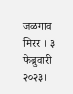जळगाव मिरर । ३ फेब्रुवारी २०२३।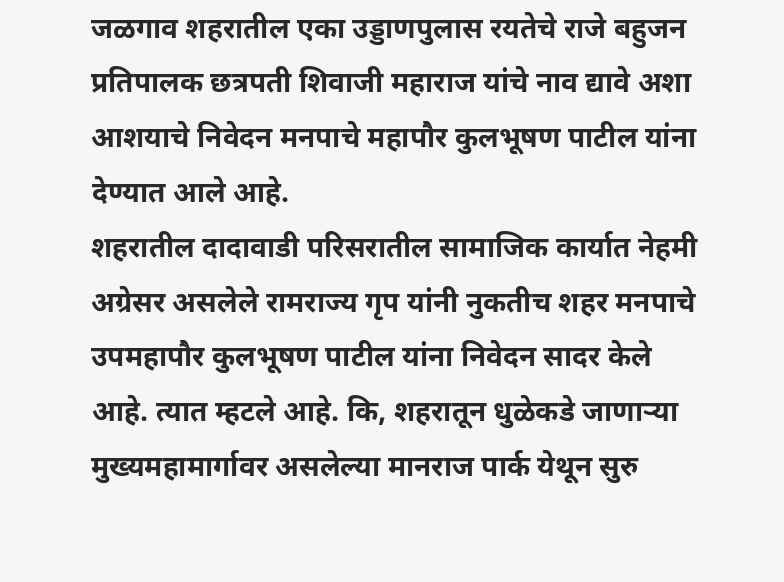जळगाव शहरातील एका उड्डाणपुलास रयतेचे राजे बहुजन प्रतिपालक छत्रपती शिवाजी महाराज यांचे नाव द्यावे अशा आशयाचे निवेदन मनपाचे महापौर कुलभूषण पाटील यांना देण्यात आले आहे.
शहरातील दादावाडी परिसरातील सामाजिक कार्यात नेहमी अग्रेसर असलेले रामराज्य गृप यांनी नुकतीच शहर मनपाचे उपमहापौर कुलभूषण पाटील यांना निवेदन सादर केले आहे. त्यात म्हटले आहे. कि, शहरातून धुळेकडे जाणाऱ्या मुख्यमहामार्गावर असलेल्या मानराज पार्क येथून सुरु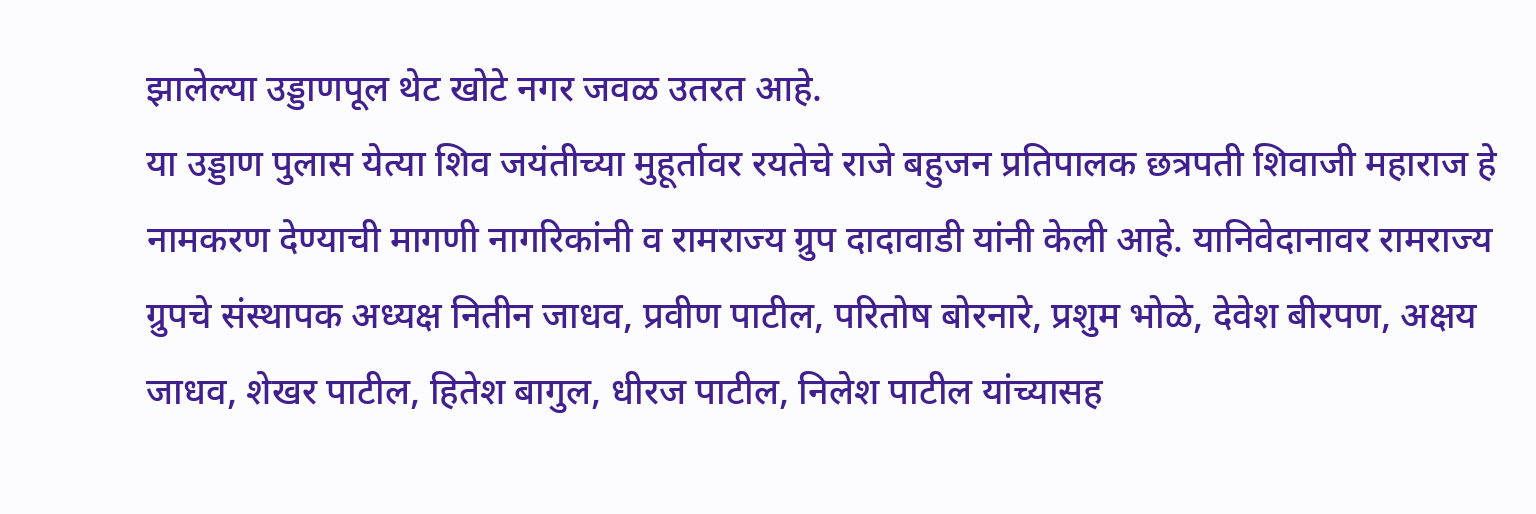झालेल्या उड्डाणपूल थेट खोटे नगर जवळ उतरत आहे.
या उड्डाण पुलास येत्या शिव जयंतीच्या मुहूर्तावर रयतेचे राजे बहुजन प्रतिपालक छत्रपती शिवाजी महाराज हे नामकरण देण्याची मागणी नागरिकांनी व रामराज्य ग्रुप दादावाडी यांनी केली आहे. यानिवेदानावर रामराज्य ग्रुपचे संस्थापक अध्यक्ष नितीन जाधव, प्रवीण पाटील, परितोष बोरनारे, प्रशुम भोळे, देवेश बीरपण, अक्षय जाधव, शेखर पाटील, हितेश बागुल, धीरज पाटील, निलेश पाटील यांच्यासह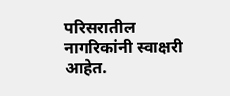परिसरातील नागरिकांनी स्वाक्षरी आहेत.